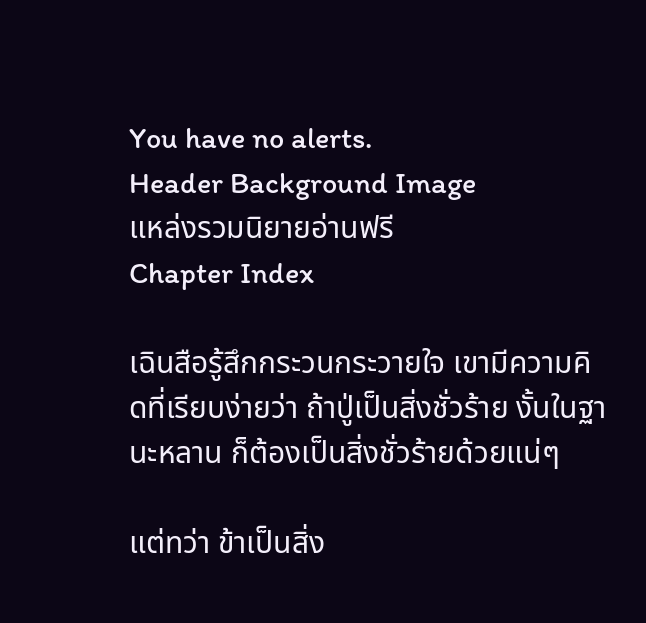You have no alerts.
Header Background Image
แหล่งรวมนิยายอ่านฟรี
Chapter Index

เฉินสือรู้สึกกระวนกระวายใจ เขามีความคิดที่เรียบง่ายว่า ถ้าปู่เป็นสิ่งชั่วร้าย งั้นในฐานะหลาน ก็ต้องเป็นสิ่งชั่วร้ายด้วยแน่ๆ

แต่ทว่า ข้าเป็นสิ่ง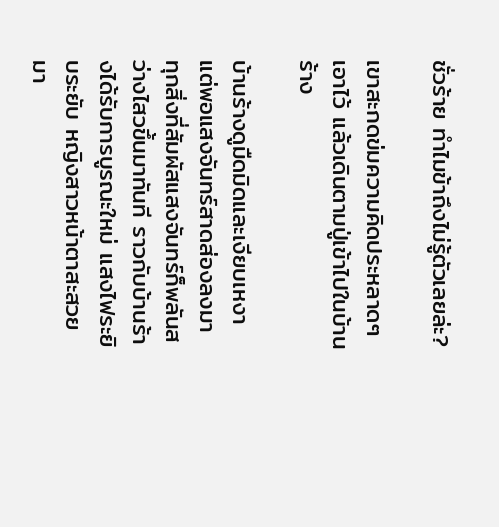ชั่วร้าย ทำไมข้าถึงไม่รู้ตัวเลยล่ะ?

เขาสะกดข่มความคิดประหลาดๆ เอาไว้ แล้วเดินตามปู่เข้าไปในบ้านร้าง

บ้านร้างดูมืดมิดและเงียบเหงา แต่พอแสงจันทร์สาดส่องลงมา ทุกสิ่งที่สัมผัสแสงจันทร์ก็พลันสว่างไสวขึ้นมาทันที ราวกับบ้านร้างได้รับการบูรณะใหม่ แสงไฟระยิบระยับ หญิงสาวหน้าตาสะสวยมา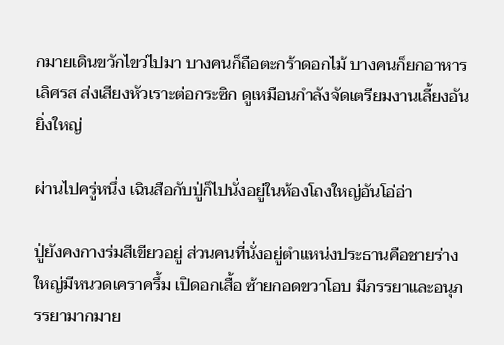กมายเดินขวักไขว่ไปมา บางคนก็ถือตะกร้าดอกไม้ บางคนก็ยกอาหารเลิศรส ส่งเสียงหัวเราะต่อกระซิก ดูเหมือนกำลังจัดเตรียมงานเลี้ยงอันยิ่งใหญ่

ผ่านไปครู่หนึ่ง เฉินสือกับปู่ก็ไปนั่งอยู่ในห้องโถงใหญ่อันโอ่อ่า

ปู่ยังคงกางร่มสีเขียวอยู่ ส่วนคนที่นั่งอยู่ตำแหน่งประธานคือชายร่างใหญ่มีหนวดเคราครึ้ม เปิดอกเสื้อ ซ้ายกอดขวาโอบ มีภรรยาและอนุภรรยามากมาย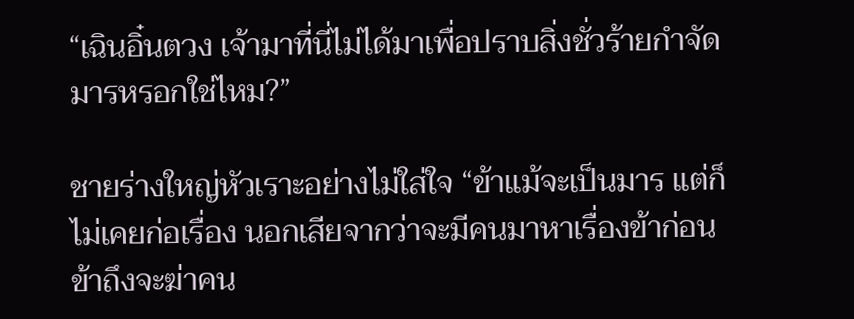“เฉินอิ๋นตวง เจ้ามาที่นี่ไม่ได้มาเพื่อปราบสิ่งชั่วร้ายกำจัดมารหรอกใช่ไหม?”

ชายร่างใหญ่หัวเราะอย่างไม่ใส่ใจ “ข้าแม้จะเป็นมาร แต่ก็ไม่เคยก่อเรื่อง นอกเสียจากว่าจะมีคนมาหาเรื่องข้าก่อน ข้าถึงจะฆ่าคน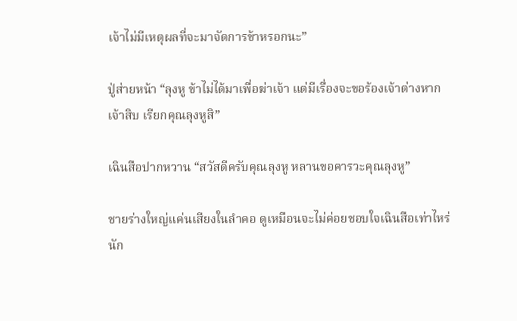เจ้าไม่มีเหตุผลที่จะมาจัดการข้าหรอกนะ”

ปู่ส่ายหน้า “ลุงหู ข้าไม่ได้มาเพื่อฆ่าเจ้า แต่มีเรื่องจะขอร้องเจ้าต่างหาก เจ้าสิบ เรียกคุณลุงหูสิ”

เฉินสือปากหวาน “สวัสดีครับคุณลุงหู หลานขอคารวะคุณลุงหู”

ชายร่างใหญ่แค่นเสียงในลำคอ ดูเหมือนจะไม่ค่อยชอบใจเฉินสือเท่าไหร่นัก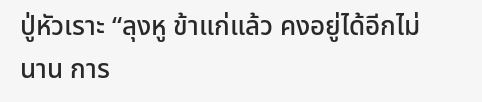ปู่หัวเราะ “ลุงหู ข้าแก่แล้ว คงอยู่ได้อีกไม่นาน การ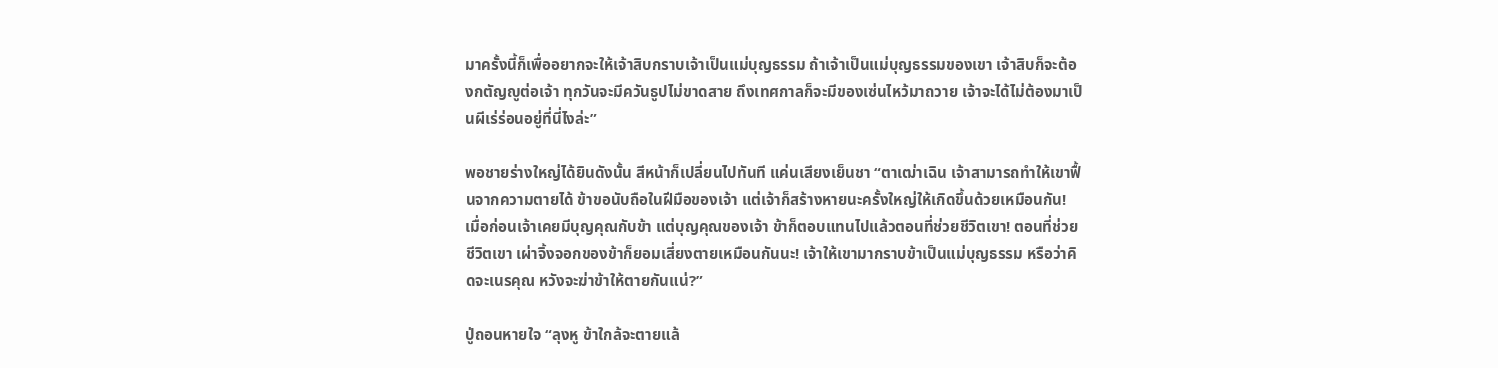มาครั้งนี้ก็เพื่ออยากจะให้เจ้าสิบกราบเจ้าเป็นแม่บุญธรรม ถ้าเจ้าเป็นแม่บุญธรรมของเขา เจ้าสิบก็จะต้องกตัญญูต่อเจ้า ทุกวันจะมีควันธูปไม่ขาดสาย ถึงเทศกาลก็จะมีของเซ่นไหว้มาถวาย เจ้าจะได้ไม่ต้องมาเป็นผีเร่ร่อนอยู่ที่นี่ไงล่ะ”

พอชายร่างใหญ่ได้ยินดังนั้น สีหน้าก็เปลี่ยนไปทันที แค่นเสียงเย็นชา “ตาเฒ่าเฉิน เจ้าสามารถทำให้เขาฟื้นจากความตายได้ ข้าขอนับถือในฝีมือของเจ้า แต่เจ้าก็สร้างหายนะครั้งใหญ่ให้เกิดขึ้นด้วยเหมือนกัน! เมื่อก่อนเจ้าเคยมีบุญคุณกับข้า แต่บุญคุณของเจ้า ข้าก็ตอบแทนไปแล้วตอนที่ช่วยชีวิตเขา! ตอนที่ช่วยชีวิตเขา เผ่าจิ้งจอกของข้าก็ยอมเสี่ยงตายเหมือนกันนะ! เจ้าให้เขามากราบข้าเป็นแม่บุญธรรม หรือว่าคิดจะเนรคุณ หวังจะฆ่าข้าให้ตายกันแน่?”

ปู่ถอนหายใจ “ลุงหู ข้าใกล้จะตายแล้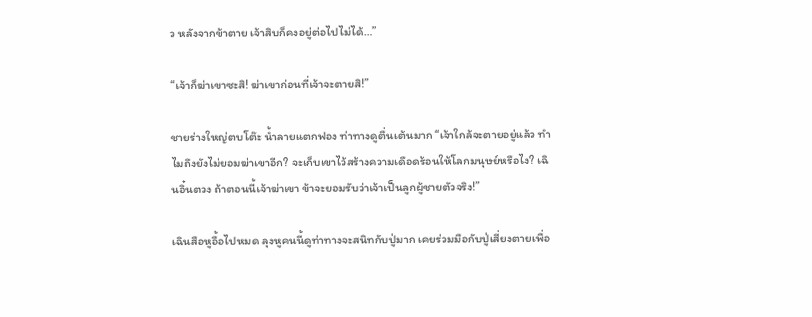ว หลังจากข้าตาย เจ้าสิบก็คงอยู่ต่อไปไม่ได้…”

“เจ้าก็ฆ่าเขาซะสิ! ฆ่าเขาก่อนที่เจ้าจะตายสิ!”

ชายร่างใหญ่ตบโต๊ะ น้ำลายแตกฟอง ท่าทางดูตื่นเต้นมาก “เจ้าใกล้จะตายอยู่แล้ว ทำไมถึงยังไม่ยอมฆ่าเขาอีก? จะเก็บเขาไว้สร้างความเดือดร้อนให้โลกมนุษย์หรือไง? เฉินอิ๋นตวง ถ้าตอนนี้เจ้าฆ่าเขา ข้าจะยอมรับว่าเจ้าเป็นลูกผู้ชายตัวจริง!”

เฉินสือหูอื้อไปหมด ลุงหูคนนี้ดูท่าทางจะสนิทกับปู่มาก เคยร่วมมือกับปู่เสี่ยงตายเพื่อ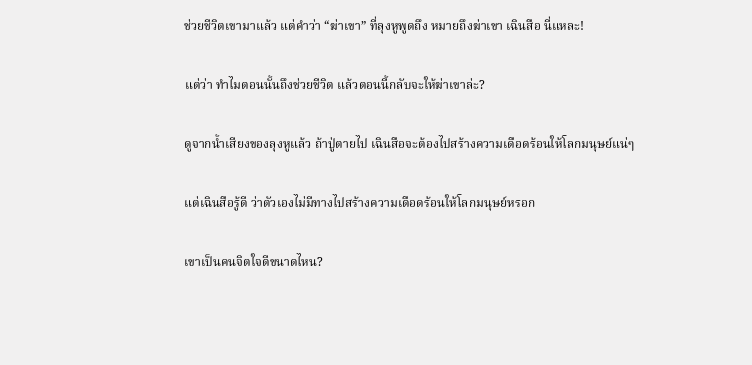ช่วยชีวิตเขามาแล้ว แต่คำว่า “ฆ่าเขา” ที่ลุงหูพูดถึง หมายถึงฆ่าเขา เฉินสือ นี่แหละ!

แต่ว่า ทำไมตอนนั้นถึงช่วยชีวิต แล้วตอนนี้กลับจะให้ฆ่าเขาล่ะ?

ดูจากน้ำเสียงของลุงหูแล้ว ถ้าปู่ตายไป เฉินสือจะต้องไปสร้างความเดือดร้อนให้โลกมนุษย์แน่ๆ

แต่เฉินสือรู้ดี ว่าตัวเองไม่มีทางไปสร้างความเดือดร้อนให้โลกมนุษย์หรอก

เขาเป็นคนจิตใจดีขนาดไหน?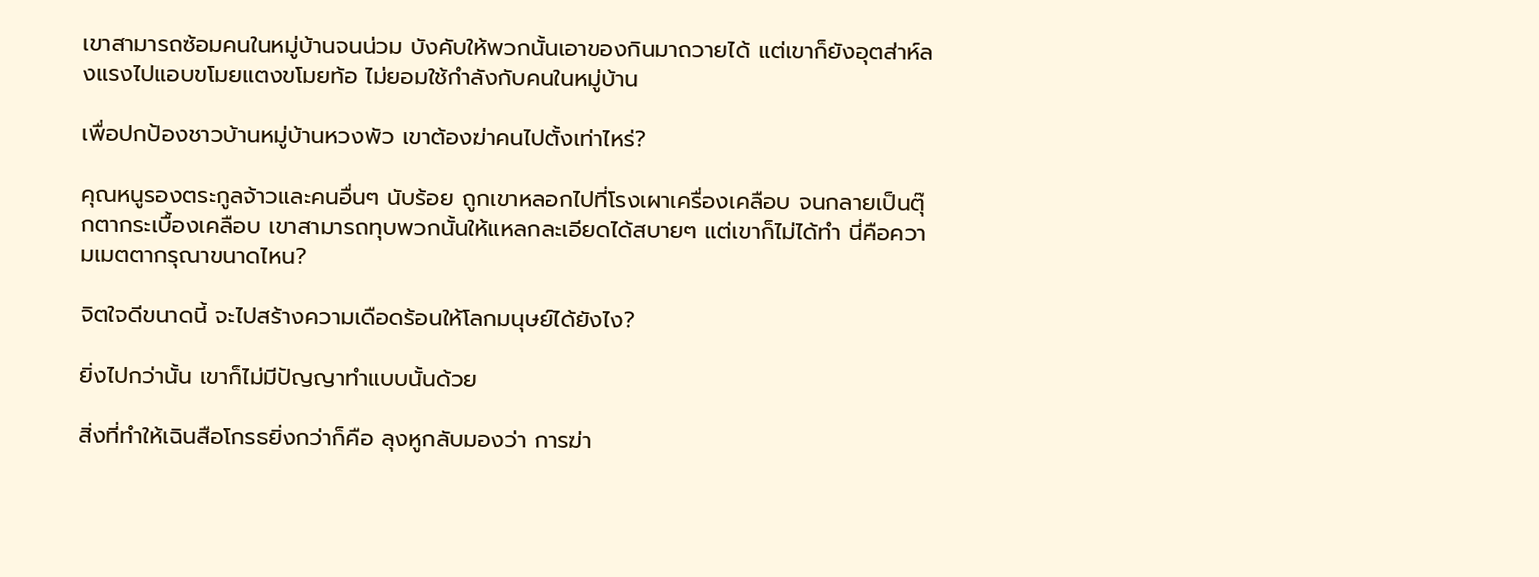เขาสามารถซ้อมคนในหมู่บ้านจนน่วม บังคับให้พวกนั้นเอาของกินมาถวายได้ แต่เขาก็ยังอุตส่าห์ลงแรงไปแอบขโมยแตงขโมยท้อ ไม่ยอมใช้กำลังกับคนในหมู่บ้าน

เพื่อปกป้องชาวบ้านหมู่บ้านหวงพัว เขาต้องฆ่าคนไปตั้งเท่าไหร่?

คุณหนูรองตระกูลจ้าวและคนอื่นๆ นับร้อย ถูกเขาหลอกไปที่โรงเผาเครื่องเคลือบ จนกลายเป็นตุ๊กตากระเบื้องเคลือบ เขาสามารถทุบพวกนั้นให้แหลกละเอียดได้สบายๆ แต่เขาก็ไม่ได้ทำ นี่คือความเมตตากรุณาขนาดไหน?

จิตใจดีขนาดนี้ จะไปสร้างความเดือดร้อนให้โลกมนุษย์ได้ยังไง?

ยิ่งไปกว่านั้น เขาก็ไม่มีปัญญาทำแบบนั้นด้วย

สิ่งที่ทำให้เฉินสือโกรธยิ่งกว่าก็คือ ลุงหูกลับมองว่า การฆ่า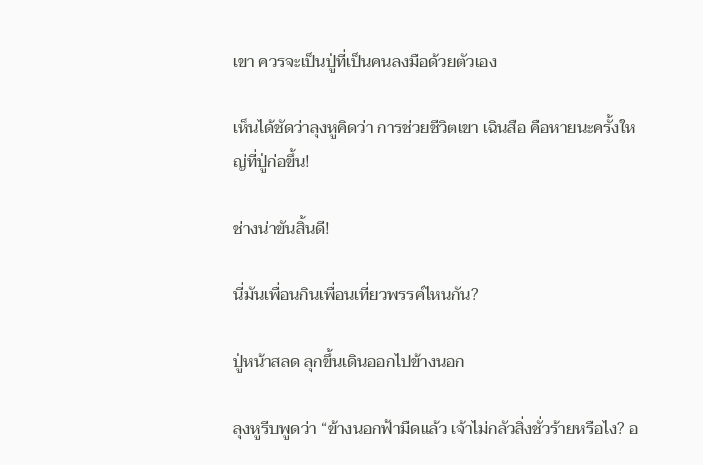เขา ควรจะเป็นปู่ที่เป็นคนลงมือด้วยตัวเอง

เห็นได้ชัดว่าลุงหูคิดว่า การช่วยชีวิตเขา เฉินสือ คือหายนะครั้งใหญ่ที่ปู่ก่อขึ้น!

ช่างน่าขันสิ้นดี!

นี่มันเพื่อนกินเพื่อนเที่ยวพรรค์ไหนกัน?

ปู่หน้าสลด ลุกขึ้นเดินออกไปข้างนอก

ลุงหูรีบพูดว่า “ข้างนอกฟ้ามืดแล้ว เจ้าไม่กลัวสิ่งชั่วร้ายหรือไง? อ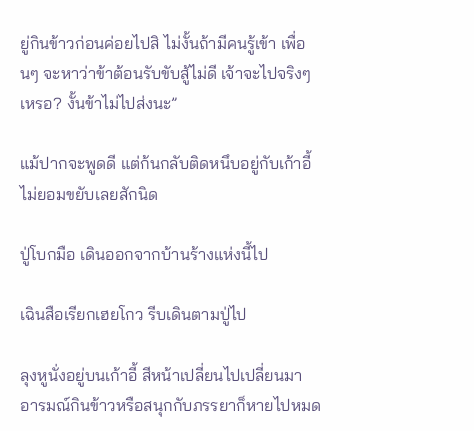ยู่กินข้าวก่อนค่อยไปสิ ไม่งั้นถ้ามีคนรู้เข้า เพื่อนๆ จะหาว่าข้าต้อนรับขับสู้ไม่ดี เจ้าจะไปจริงๆ เหรอ? งั้นข้าไม่ไปส่งนะ”

แม้ปากจะพูดดี แต่ก้นกลับติดหนึบอยู่กับเก้าอี้ ไม่ยอมขยับเลยสักนิด

ปู่โบกมือ เดินออกจากบ้านร้างแห่งนี้ไป

เฉินสือเรียกเฮยโกว รีบเดินตามปู่ไป

ลุงหูนั่งอยู่บนเก้าอี้ สีหน้าเปลี่ยนไปเปลี่ยนมา อารมณ์กินข้าวหรือสนุกกับภรรยาก็หายไปหมด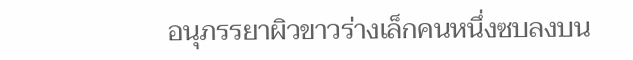อนุภรรยาผิวขาวร่างเล็กคนหนึ่งซบลงบน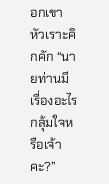อกเขา หัวเราะคิกคัก “นายท่านมีเรื่องอะไรกลุ้มใจหรือเจ้าคะ?”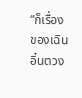“ก็เรื่องของเฉินอิ๋นตวง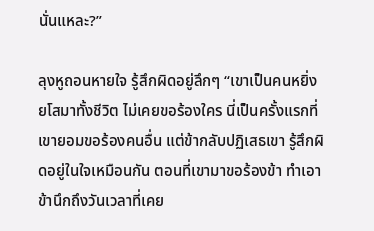นั่นแหละ?”

ลุงหูถอนหายใจ รู้สึกผิดอยู่ลึกๆ “เขาเป็นคนหยิ่งยโสมาทั้งชีวิต ไม่เคยขอร้องใคร นี่เป็นครั้งแรกที่เขายอมขอร้องคนอื่น แต่ข้ากลับปฏิเสธเขา รู้สึกผิดอยู่ในใจเหมือนกัน ตอนที่เขามาขอร้องข้า ทำเอาข้านึกถึงวันเวลาที่เคย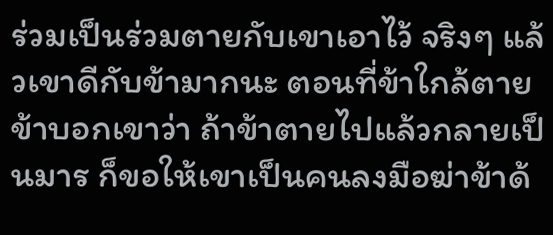ร่วมเป็นร่วมตายกับเขาเอาไว้ จริงๆ แล้วเขาดีกับข้ามากนะ ตอนที่ข้าใกล้ตาย ข้าบอกเขาว่า ถ้าข้าตายไปแล้วกลายเป็นมาร ก็ขอให้เขาเป็นคนลงมือฆ่าข้าด้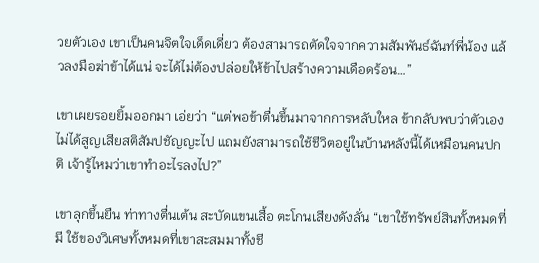วยตัวเอง เขาเป็นคนจิตใจเด็ดเดี่ยว ต้องสามารถตัดใจจากความสัมพันธ์ฉันท์พี่น้อง แล้วลงมือฆ่าข้าได้แน่ จะได้ไม่ต้องปล่อยให้ข้าไปสร้างความเดือดร้อน…”

เขาเผยรอยยิ้มออกมา เอ่ยว่า “แต่พอข้าตื่นขึ้นมาจากการหลับใหล ข้ากลับพบว่าตัวเองไม่ได้สูญเสียสติสัมปชัญญะไป แถมยังสามารถใช้ชีวิตอยู่ในบ้านหลังนี้ได้เหมือนคนปกติ เจ้ารู้ไหมว่าเขาทำอะไรลงไป?”

เขาลุกขึ้นยืน ท่าทางตื่นเต้น สะบัดแขนเสื้อ ตะโกนเสียงดังลั่น “เขาใช้ทรัพย์สินทั้งหมดที่มี ใช้ของวิเศษทั้งหมดที่เขาสะสมมาทั้งชี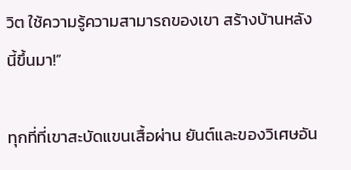วิต ใช้ความรู้ความสามารถของเขา สร้างบ้านหลังนี้ขึ้นมา!”

ทุกที่ที่เขาสะบัดแขนเสื้อผ่าน ยันต์และของวิเศษอัน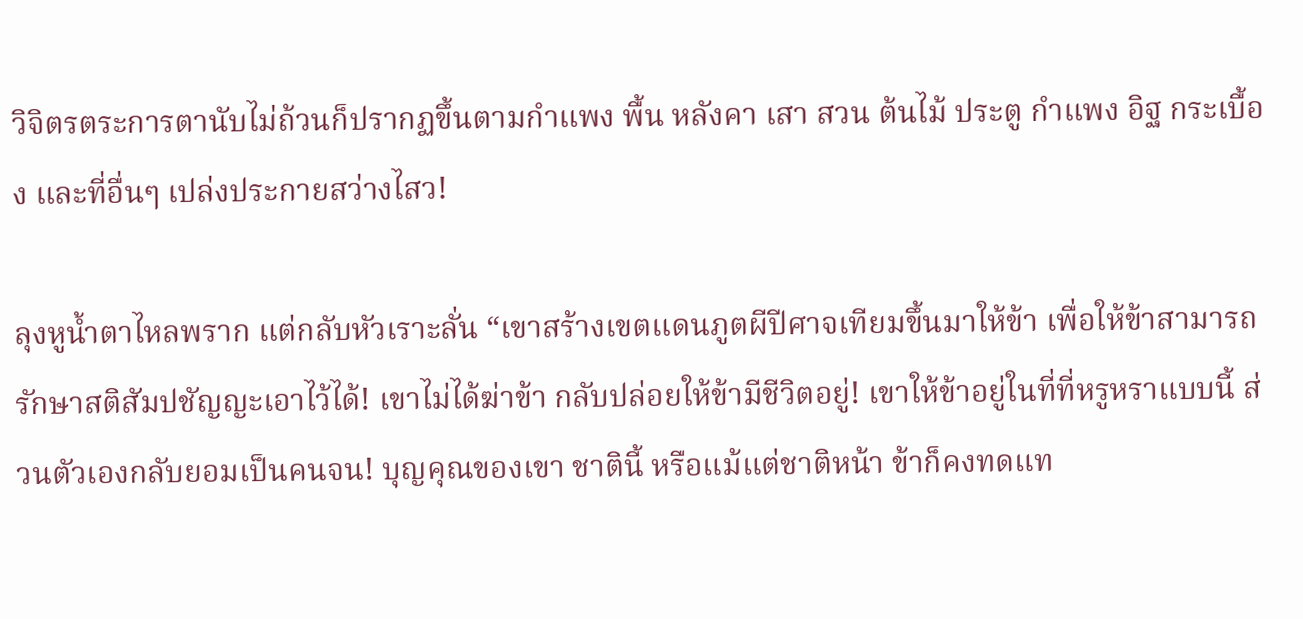วิจิตรตระการตานับไม่ถ้วนก็ปรากฏขึ้นตามกำแพง พื้น หลังคา เสา สวน ต้นไม้ ประตู กำแพง อิฐ กระเบื้อง และที่อื่นๆ เปล่งประกายสว่างไสว!

ลุงหูน้ำตาไหลพราก แต่กลับหัวเราะลั่น “เขาสร้างเขตแดนภูตผีปีศาจเทียมขึ้นมาให้ข้า เพื่อให้ข้าสามารถรักษาสติสัมปชัญญะเอาไว้ได้! เขาไม่ได้ฆ่าข้า กลับปล่อยให้ข้ามีชีวิตอยู่! เขาให้ข้าอยู่ในที่ที่หรูหราแบบนี้ ส่วนตัวเองกลับยอมเป็นคนจน! บุญคุณของเขา ชาตินี้ หรือแม้แต่ชาติหน้า ข้าก็คงทดแท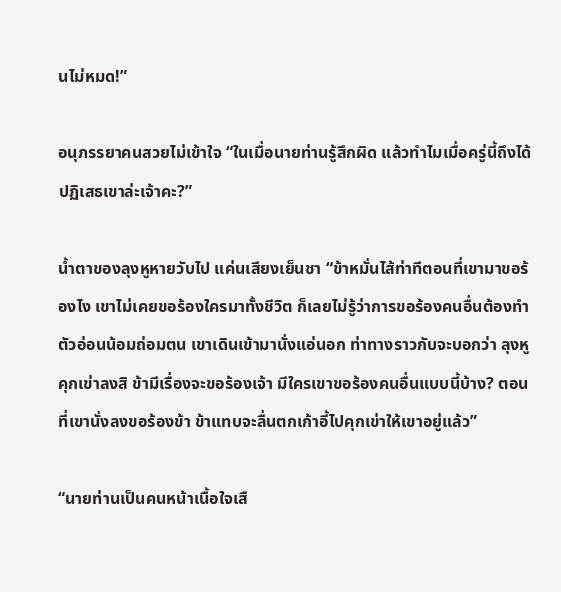นไม่หมด!”

อนุภรรยาคนสวยไม่เข้าใจ “ในเมื่อนายท่านรู้สึกผิด แล้วทำไมเมื่อครู่นี้ถึงได้ปฏิเสธเขาล่ะเจ้าคะ?”

น้ำตาของลุงหูหายวับไป แค่นเสียงเย็นชา “ข้าหมั่นไส้ท่าทีตอนที่เขามาขอร้องไง เขาไม่เคยขอร้องใครมาทั้งชีวิต ก็เลยไม่รู้ว่าการขอร้องคนอื่นต้องทำตัวอ่อนน้อมถ่อมตน เขาเดินเข้ามานั่งแอ่นอก ท่าทางราวกับจะบอกว่า ลุงหู คุกเข่าลงสิ ข้ามีเรื่องจะขอร้องเจ้า มีใครเขาขอร้องคนอื่นแบบนี้บ้าง? ตอนที่เขานั่งลงขอร้องข้า ข้าแทบจะลื่นตกเก้าอี้ไปคุกเข่าให้เขาอยู่แล้ว”

“นายท่านเป็นคนหน้าเนื้อใจเสื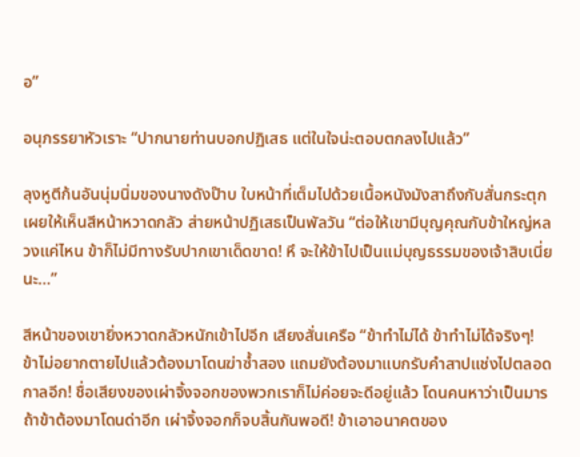อ”

อนุภรรยาหัวเราะ “ปากนายท่านบอกปฏิเสธ แต่ในใจน่ะตอบตกลงไปแล้ว”

ลุงหูตีก้นอันนุ่มนิ่มของนางดังป๊าบ ใบหน้าที่เต็มไปด้วยเนื้อหนังมังสาถึงกับสั่นกระตุก เผยให้เห็นสีหน้าหวาดกลัว ส่ายหน้าปฏิเสธเป็นพัลวัน “ต่อให้เขามีบุญคุณกับข้าใหญ่หลวงแค่ไหน ข้าก็ไม่มีทางรับปากเขาเด็ดขาด! หึ จะให้ข้าไปเป็นแม่บุญธรรมของเจ้าสิบเนี่ยนะ…”

สีหน้าของเขายิ่งหวาดกลัวหนักเข้าไปอีก เสียงสั่นเครือ “ข้าทำไม่ได้ ข้าทำไม่ได้จริงๆ! ข้าไม่อยากตายไปแล้วต้องมาโดนฆ่าซ้ำสอง แถมยังต้องมาแบกรับคำสาปแช่งไปตลอดกาลอีก! ชื่อเสียงของเผ่าจิ้งจอกของพวกเราก็ไม่ค่อยจะดีอยู่แล้ว โดนคนหาว่าเป็นมาร ถ้าข้าต้องมาโดนด่าอีก เผ่าจิ้งจอกก็จบสิ้นกันพอดี! ข้าเอาอนาคตของ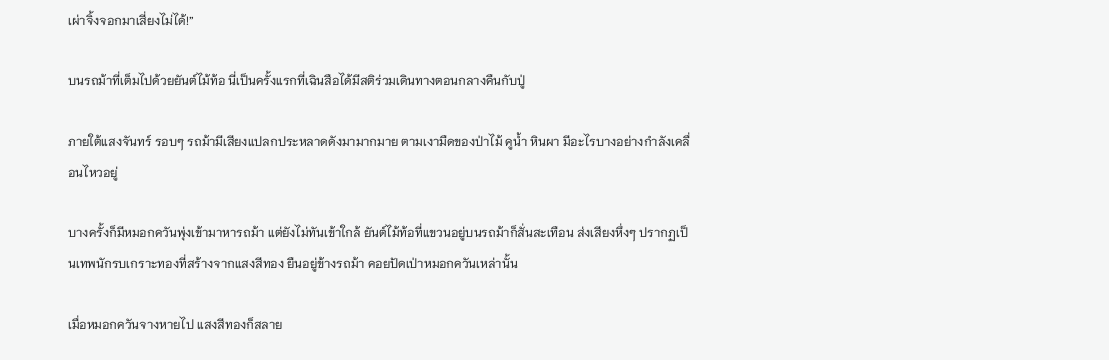เผ่าจิ้งจอกมาเสี่ยงไม่ได้!”

บนรถม้าที่เต็มไปด้วยยันต์ไม้ท้อ นี่เป็นครั้งแรกที่เฉินสือได้มีสติร่วมเดินทางตอนกลางคืนกับปู่

ภายใต้แสงจันทร์ รอบๆ รถม้ามีเสียงแปลกประหลาดดังมามากมาย ตามเงามืดของป่าไม้ คูน้ำ หินผา มีอะไรบางอย่างกำลังเคลื่อนไหวอยู่

บางครั้งก็มีหมอกควันพุ่งเข้ามาหารถม้า แต่ยังไม่ทันเข้าใกล้ ยันต์ไม้ท้อที่แขวนอยู่บนรถม้าก็สั่นสะเทือน ส่งเสียงหึ่งๆ ปรากฏเป็นเทพนักรบเกราะทองที่สร้างจากแสงสีทอง ยืนอยู่ข้างรถม้า คอยปัดเป่าหมอกควันเหล่านั้น

เมื่อหมอกควันจางหายไป แสงสีทองก็สลาย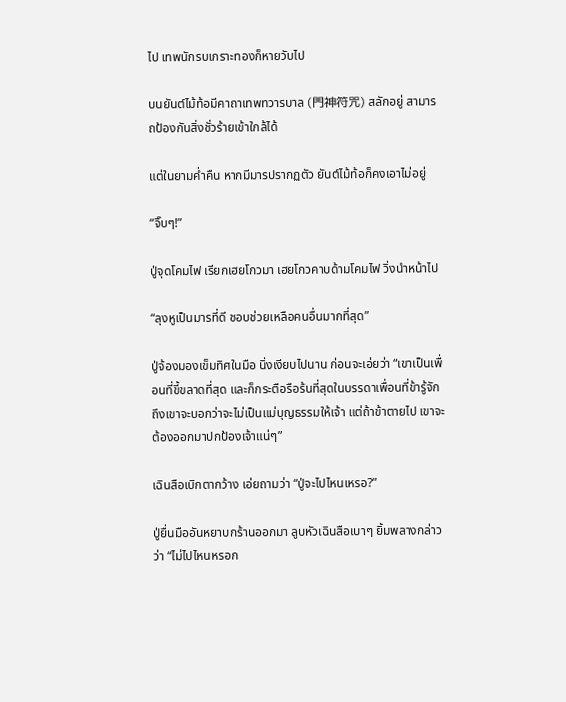ไป เทพนักรบเกราะทองก็หายวับไป

บนยันต์ไม้ท้อมีคาถาเทพทวารบาล (門神符咒) สลักอยู่ สามารถป้องกันสิ่งชั่วร้ายเข้าใกล้ได้

แต่ในยามค่ำคืน หากมีมารปรากฏตัว ยันต์ไม้ท้อก็คงเอาไม่อยู่

“จิ๊บๆ!”

ปู่จุดโคมไฟ เรียกเฮยโกวมา เฮยโกวคาบด้ามโคมไฟ วิ่งนำหน้าไป

“ลุงหูเป็นมารที่ดี ชอบช่วยเหลือคนอื่นมากที่สุด”

ปู่จ้องมองเข็มทิศในมือ นิ่งเงียบไปนาน ก่อนจะเอ่ยว่า “เขาเป็นเพื่อนที่ขี้ขลาดที่สุด และก็กระตือรือร้นที่สุดในบรรดาเพื่อนที่ข้ารู้จัก ถึงเขาจะบอกว่าจะไม่เป็นแม่บุญธรรมให้เจ้า แต่ถ้าข้าตายไป เขาจะต้องออกมาปกป้องเจ้าแน่ๆ”

เฉินสือเบิกตากว้าง เอ่ยถามว่า “ปู่จะไปไหนเหรอ?”

ปู่ยื่นมืออันหยาบกร้านออกมา ลูบหัวเฉินสือเบาๆ ยิ้มพลางกล่าวว่า “ไม่ไปไหนหรอก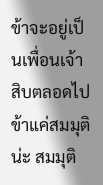ข้าจะอยู่เป็นเพื่อนเจ้าสิบตลอดไป ข้าแค่สมมุติน่ะ สมมุติ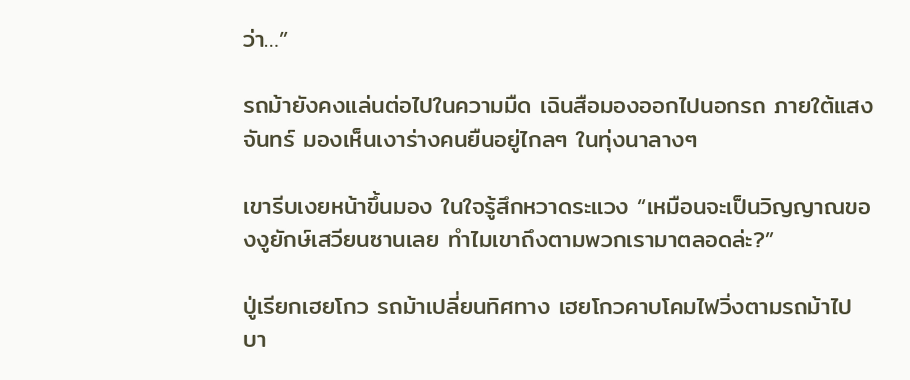ว่า…”

รถม้ายังคงแล่นต่อไปในความมืด เฉินสือมองออกไปนอกรถ ภายใต้แสงจันทร์ มองเห็นเงาร่างคนยืนอยู่ไกลๆ ในทุ่งนาลางๆ

เขารีบเงยหน้าขึ้นมอง ในใจรู้สึกหวาดระแวง “เหมือนจะเป็นวิญญาณของงูยักษ์เสวียนซานเลย ทำไมเขาถึงตามพวกเรามาตลอดล่ะ?”

ปู่เรียกเฮยโกว รถม้าเปลี่ยนทิศทาง เฮยโกวคาบโคมไฟวิ่งตามรถม้าไป บา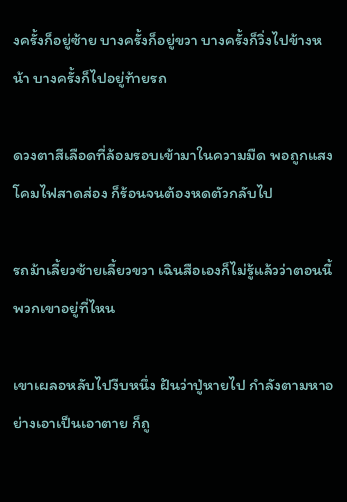งครั้งก็อยู่ซ้าย บางครั้งก็อยู่ขวา บางครั้งก็วิ่งไปข้างหน้า บางครั้งก็ไปอยู่ท้ายรถ

ดวงตาสีเลือดที่ล้อมรอบเข้ามาในความมืด พอถูกแสงโคมไฟสาดส่อง ก็ร้อนจนต้องหดตัวกลับไป

รถม้าเลี้ยวซ้ายเลี้ยวขวา เฉินสือเองก็ไม่รู้แล้วว่าตอนนี้พวกเขาอยู่ที่ไหน

เขาเผลอหลับไปงีบหนึ่ง ฝันว่าปู่หายไป กำลังตามหาอย่างเอาเป็นเอาตาย ก็ถู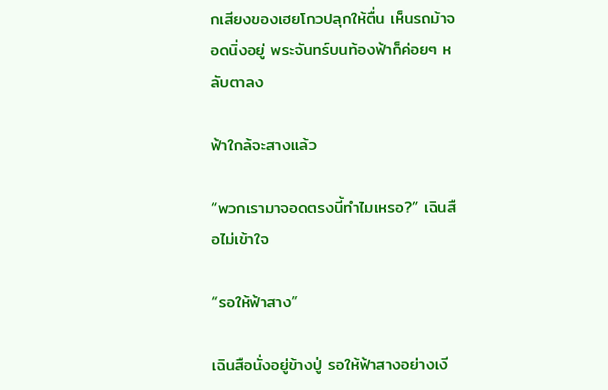กเสียงของเฮยโกวปลุกให้ตื่น เห็นรถม้าจอดนิ่งอยู่ พระจันทร์บนท้องฟ้าก็ค่อยๆ หลับตาลง

ฟ้าใกล้จะสางแล้ว

“พวกเรามาจอดตรงนี้ทำไมเหรอ?” เฉินสือไม่เข้าใจ

“รอให้ฟ้าสาง”

เฉินสือนั่งอยู่ข้างปู่ รอให้ฟ้าสางอย่างเงี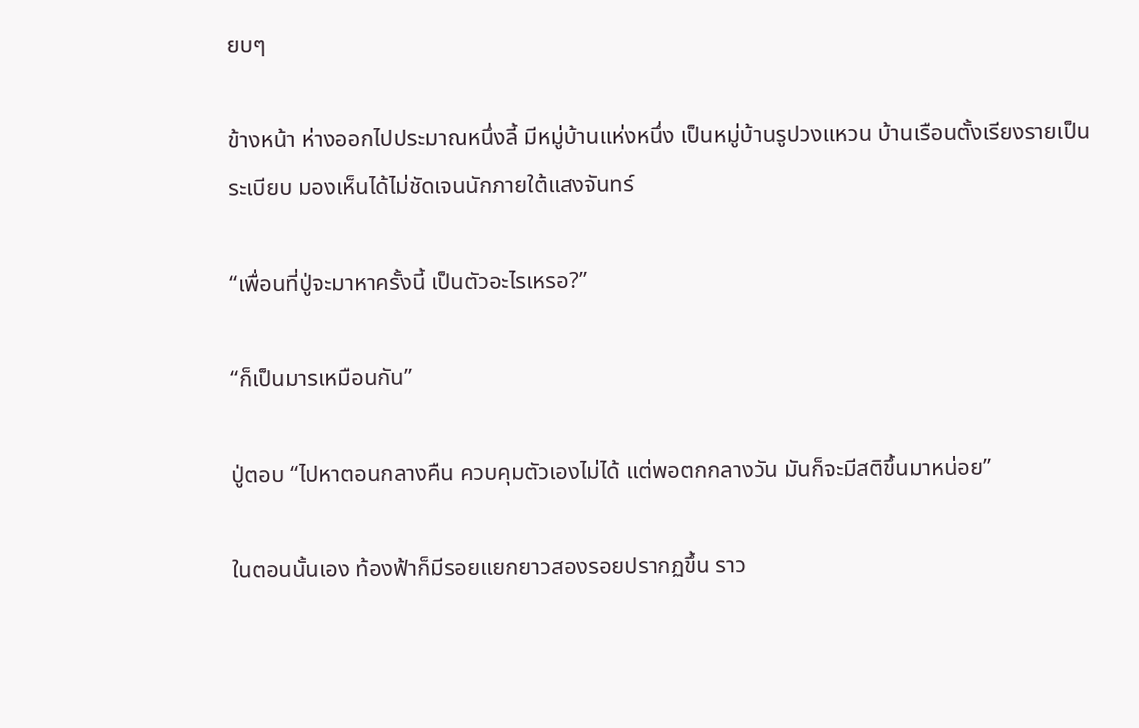ยบๆ

ข้างหน้า ห่างออกไปประมาณหนึ่งลี้ มีหมู่บ้านแห่งหนึ่ง เป็นหมู่บ้านรูปวงแหวน บ้านเรือนตั้งเรียงรายเป็นระเบียบ มองเห็นได้ไม่ชัดเจนนักภายใต้แสงจันทร์

“เพื่อนที่ปู่จะมาหาครั้งนี้ เป็นตัวอะไรเหรอ?”

“ก็เป็นมารเหมือนกัน”

ปู่ตอบ “ไปหาตอนกลางคืน ควบคุมตัวเองไม่ได้ แต่พอตกกลางวัน มันก็จะมีสติขึ้นมาหน่อย”

ในตอนนั้นเอง ท้องฟ้าก็มีรอยแยกยาวสองรอยปรากฏขึ้น ราว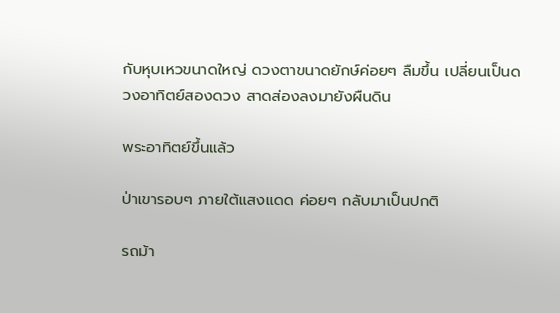กับหุบเหวขนาดใหญ่ ดวงตาขนาดยักษ์ค่อยๆ ลืมขึ้น เปลี่ยนเป็นดวงอาทิตย์สองดวง สาดส่องลงมายังผืนดิน

พระอาทิตย์ขึ้นแล้ว

ป่าเขารอบๆ ภายใต้แสงแดด ค่อยๆ กลับมาเป็นปกติ

รถม้า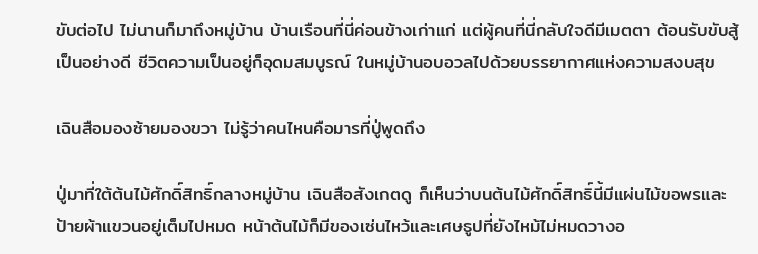ขับต่อไป ไม่นานก็มาถึงหมู่บ้าน บ้านเรือนที่นี่ค่อนข้างเก่าแก่ แต่ผู้คนที่นี่กลับใจดีมีเมตตา ต้อนรับขับสู้เป็นอย่างดี ชีวิตความเป็นอยู่ก็อุดมสมบูรณ์ ในหมู่บ้านอบอวลไปด้วยบรรยากาศแห่งความสงบสุข

เฉินสือมองซ้ายมองขวา ไม่รู้ว่าคนไหนคือมารที่ปู่พูดถึง

ปู่มาที่ใต้ต้นไม้ศักดิ์สิทธิ์กลางหมู่บ้าน เฉินสือสังเกตดู ก็เห็นว่าบนต้นไม้ศักดิ์สิทธิ์นี้มีแผ่นไม้ขอพรและป้ายผ้าแขวนอยู่เต็มไปหมด หน้าต้นไม้ก็มีของเซ่นไหว้และเศษธูปที่ยังไหม้ไม่หมดวางอ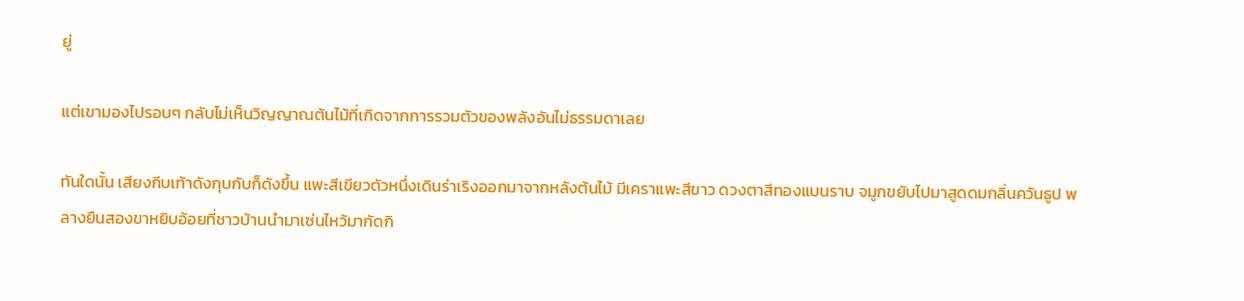ยู่

แต่เขามองไปรอบๆ กลับไม่เห็นวิญญาณต้นไม้ที่เกิดจากการรวมตัวของพลังอันไม่ธรรมดาเลย

ทันใดนั้น เสียงกีบเท้าดังกุบกับก็ดังขึ้น แพะสีเขียวตัวหนึ่งเดินร่าเริงออกมาจากหลังต้นไม้ มีเคราแพะสีขาว ดวงตาสีทองแบนราบ จมูกขยับไปมาสูดดมกลิ่นควันธูป พลางยืนสองขาหยิบอ้อยที่ชาวบ้านนำมาเซ่นไหว้มากัดกิ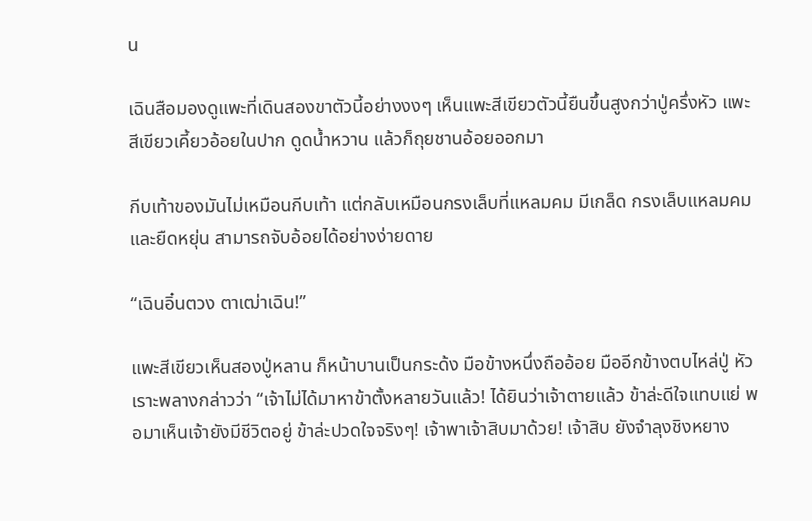น

เฉินสือมองดูแพะที่เดินสองขาตัวนี้อย่างงงๆ เห็นแพะสีเขียวตัวนี้ยืนขึ้นสูงกว่าปู่ครึ่งหัว แพะสีเขียวเคี้ยวอ้อยในปาก ดูดน้ำหวาน แล้วก็ถุยชานอ้อยออกมา

กีบเท้าของมันไม่เหมือนกีบเท้า แต่กลับเหมือนกรงเล็บที่แหลมคม มีเกล็ด กรงเล็บแหลมคมและยืดหยุ่น สามารถจับอ้อยได้อย่างง่ายดาย

“เฉินอิ๋นตวง ตาเฒ่าเฉิน!”

แพะสีเขียวเห็นสองปู่หลาน ก็หน้าบานเป็นกระด้ง มือข้างหนึ่งถืออ้อย มืออีกข้างตบไหล่ปู่ หัวเราะพลางกล่าวว่า “เจ้าไม่ได้มาหาข้าตั้งหลายวันแล้ว! ได้ยินว่าเจ้าตายแล้ว ข้าล่ะดีใจแทบแย่ พอมาเห็นเจ้ายังมีชีวิตอยู่ ข้าล่ะปวดใจจริงๆ! เจ้าพาเจ้าสิบมาด้วย! เจ้าสิบ ยังจำลุงชิงหยาง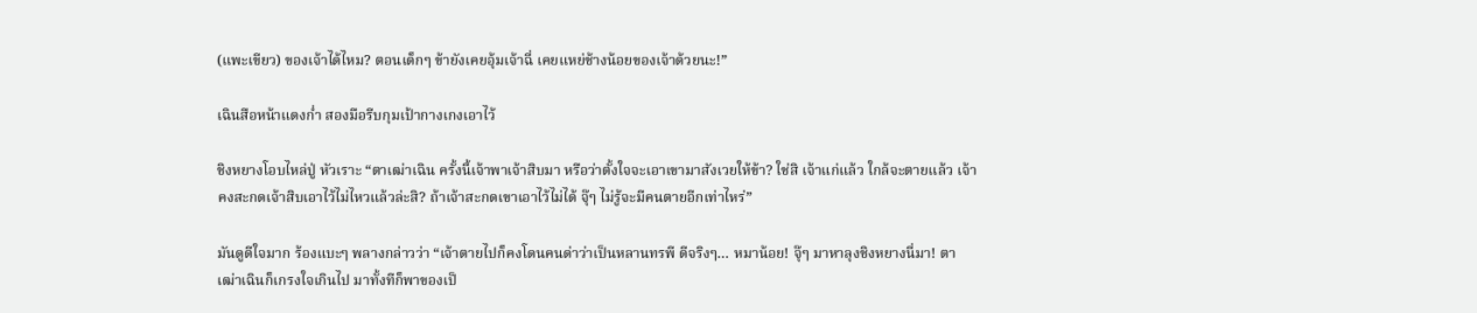(แพะเขียว) ของเจ้าได้ไหม? ตอนเด็กๆ ข้ายังเคยอุ้มเจ้าฉี่ เคยแหย่ช้างน้อยของเจ้าด้วยนะ!”

เฉินสือหน้าแดงก่ำ สองมือรีบกุมเป้ากางเกงเอาไว้

ชิงหยางโอบไหล่ปู่ หัวเราะ “ตาเฒ่าเฉิน ครั้งนี้เจ้าพาเจ้าสิบมา หรือว่าตั้งใจจะเอาเขามาสังเวยให้ข้า? ใช่สิ เจ้าแก่แล้ว ใกล้จะตายแล้ว เจ้าคงสะกดเจ้าสิบเอาไว้ไม่ไหวแล้วล่ะสิ? ถ้าเจ้าสะกดเขาเอาไว้ไม่ได้ จุ๊ๆ ไม่รู้จะมีคนตายอีกเท่าไหร่”

มันดูดีใจมาก ร้องแบะๆ พลางกล่าวว่า “เจ้าตายไปก็คงโดนคนด่าว่าเป็นหลานทรพี ดีจริงๆ… หมาน้อย! จุ๊ๆ มาหาลุงชิงหยางนี่มา! ตาเฒ่าเฉินก็เกรงใจเกินไป มาทั้งทีก็พาของเป็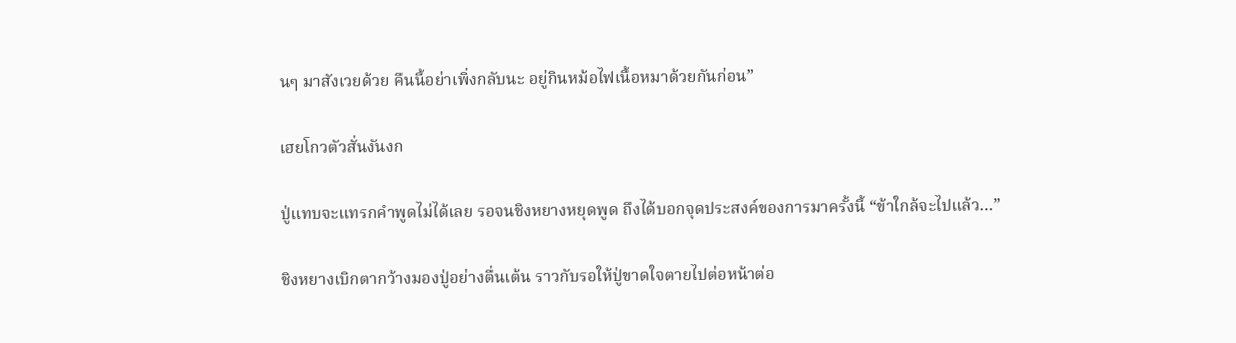นๆ มาสังเวยด้วย คืนนี้อย่าเพิ่งกลับนะ อยู่กินหม้อไฟเนื้อหมาด้วยกันก่อน”

เฮยโกวตัวสั่นงันงก

ปู่แทบจะแทรกคำพูดไม่ได้เลย รอจนชิงหยางหยุดพูด ถึงได้บอกจุดประสงค์ของการมาครั้งนี้ “ข้าใกล้จะไปแล้ว…”

ชิงหยางเบิกตากว้างมองปู่อย่างตื่นเต้น ราวกับรอให้ปู่ขาดใจตายไปต่อหน้าต่อ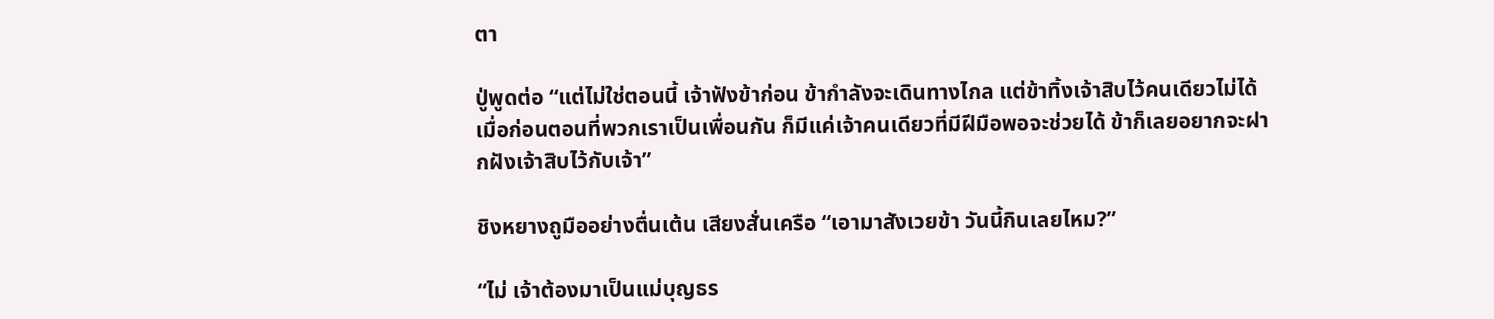ตา

ปู่พูดต่อ “แต่ไม่ใช่ตอนนี้ เจ้าฟังข้าก่อน ข้ากำลังจะเดินทางไกล แต่ข้าทิ้งเจ้าสิบไว้คนเดียวไม่ได้ เมื่อก่อนตอนที่พวกเราเป็นเพื่อนกัน ก็มีแค่เจ้าคนเดียวที่มีฝีมือพอจะช่วยได้ ข้าก็เลยอยากจะฝากฝังเจ้าสิบไว้กับเจ้า”

ชิงหยางถูมืออย่างตื่นเต้น เสียงสั่นเครือ “เอามาสังเวยข้า วันนี้กินเลยไหม?”

“ไม่ เจ้าต้องมาเป็นแม่บุญธร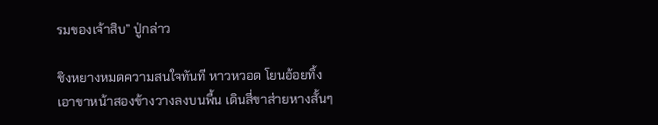รมของเจ้าสิบ” ปู่กล่าว

ชิงหยางหมดความสนใจทันที หาวหวอด โยนอ้อยทิ้ง เอาขาหน้าสองข้างวางลงบนพื้น เดินสี่ขาส่ายหางสั้นๆ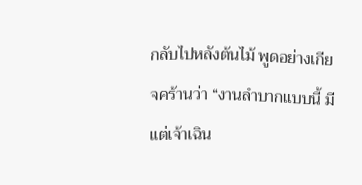กลับไปหลังต้นไม้ พูดอย่างเกียจคร้านว่า “งานลำบากแบบนี้ มีแต่เจ้าเฉิน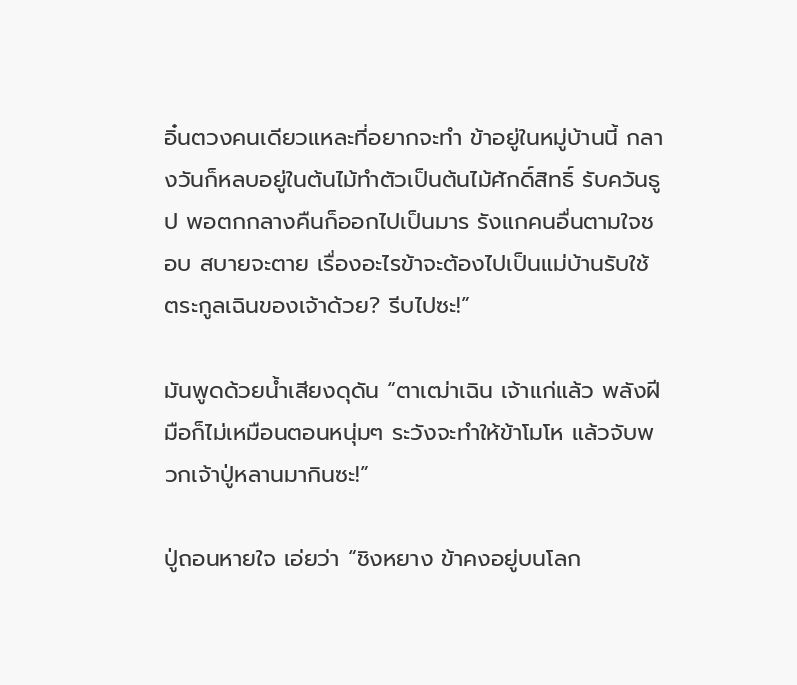อิ๋นตวงคนเดียวแหละที่อยากจะทำ ข้าอยู่ในหมู่บ้านนี้ กลางวันก็หลบอยู่ในต้นไม้ทำตัวเป็นต้นไม้ศักดิ์สิทธิ์ รับควันธูป พอตกกลางคืนก็ออกไปเป็นมาร รังแกคนอื่นตามใจชอบ สบายจะตาย เรื่องอะไรข้าจะต้องไปเป็นแม่บ้านรับใช้ตระกูลเฉินของเจ้าด้วย? รีบไปซะ!”

มันพูดด้วยน้ำเสียงดุดัน “ตาเฒ่าเฉิน เจ้าแก่แล้ว พลังฝีมือก็ไม่เหมือนตอนหนุ่มๆ ระวังจะทำให้ข้าโมโห แล้วจับพวกเจ้าปู่หลานมากินซะ!”

ปู่ถอนหายใจ เอ่ยว่า “ชิงหยาง ข้าคงอยู่บนโลก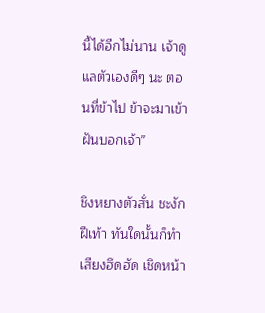นี้ได้อีกไม่นาน เจ้าดูแลตัวเองดีๆ นะ ตอนที่ข้าไป ข้าจะมาเข้าฝันบอกเจ้า”

ชิงหยางตัวสั่น ชะงักฝีเท้า ทันใดนั้นก็ทำเสียงฮึดฮัด เชิดหน้า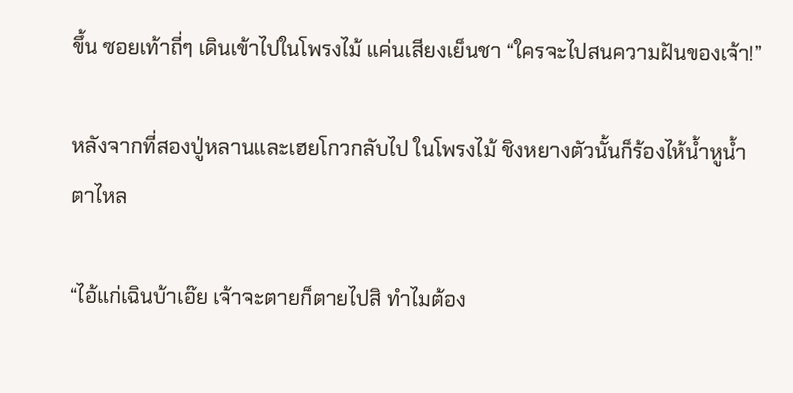ขึ้น ซอยเท้าถี่ๆ เดินเข้าไปในโพรงไม้ แค่นเสียงเย็นชา “ใครจะไปสนความฝันของเจ้า!”

หลังจากที่สองปู่หลานและเฮยโกวกลับไป ในโพรงไม้ ชิงหยางตัวนั้นก็ร้องไห้น้ำหูน้ำตาไหล

“ไอ้แก่เฉินบ้าเอ๊ย เจ้าจะตายก็ตายไปสิ ทำไมต้อง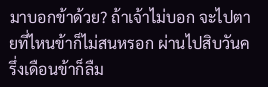มาบอกข้าด้วย? ถ้าเจ้าไม่บอก จะไปตายที่ไหนข้าก็ไม่สนหรอก ผ่านไปสิบวันครึ่งเดือนข้าก็ลืม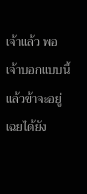เจ้าแล้ว พอเจ้าบอกแบบนี้ แล้วข้าจะอยู่เฉยได้ยัง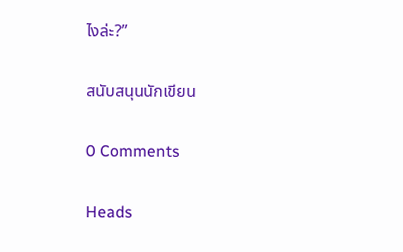ไงล่ะ?”

สนับสนุนนักเขียน

0 Comments

Heads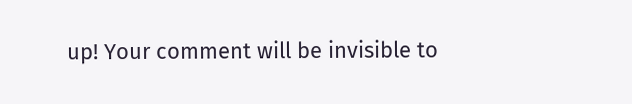up! Your comment will be invisible to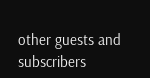other guests and subscribers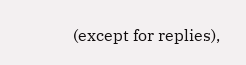(except for replies),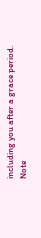including you after a grace period.
Note